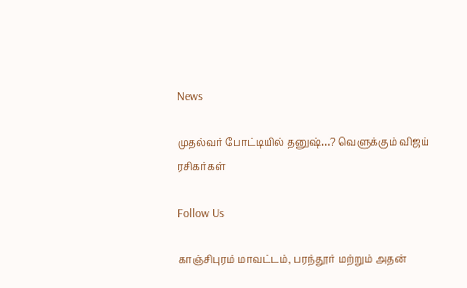News

முதல்வர் போட்டியில் தனுஷ்…? வெளுக்கும் விஜய் ரசிகர்கள்

Follow Us

காஞ்சிபுரம் மாவட்டம், பரந்தூர் மற்றும் அதன்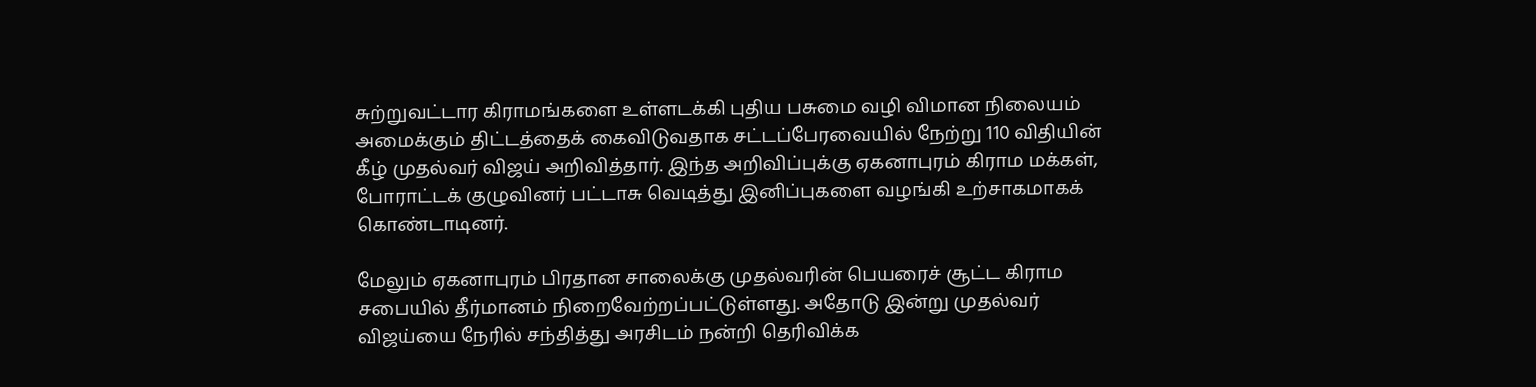சுற்றுவட்டார கிராமங்களை உள்ளடக்கி புதிய பசுமை வழி விமான நிலையம் அமைக்கும் திட்டத்தைக் கைவிடுவதாக சட்டப்பேரவையில் நேற்று 110 விதியின் கீழ் முதல்வர் விஜய் அறிவித்தார். இந்த அறிவிப்புக்கு ஏகனாபுரம் கிராம மக்கள், போராட்டக் குழுவினர் பட்டாசு வெடித்து இனிப்புகளை வழங்கி உற்சாகமாகக் கொண்டாடினர்.

மேலும் ஏகனாபுரம் பிரதான சாலைக்கு முதல்வரின் பெயரைச் சூட்ட கிராம சபையில் தீர்மானம் நிறைவேற்றப்பட்டுள்ளது. அதோடு இன்று முதல்வர் விஜய்யை நேரில் சந்தித்து அரசிடம் நன்றி தெரிவிக்க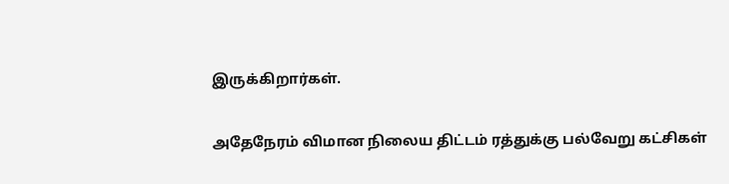இருக்கிறார்கள்.

அதேநேரம் விமான நிலைய திட்டம் ரத்துக்கு பல்வேறு கட்சிகள்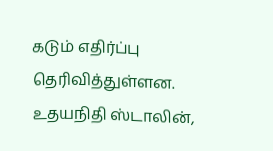கடும் எதிர்ப்பு தெரிவித்துள்ளன. உதயநிதி ஸ்டாலின்,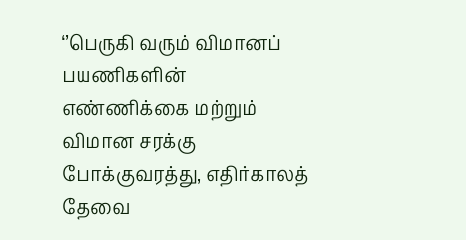‘’பெருகி வரும் விமானப் பயணிகளின் எண்ணிக்கை மற்றும் விமான சரக்கு போக்குவரத்து, எதிர்காலத் தேவை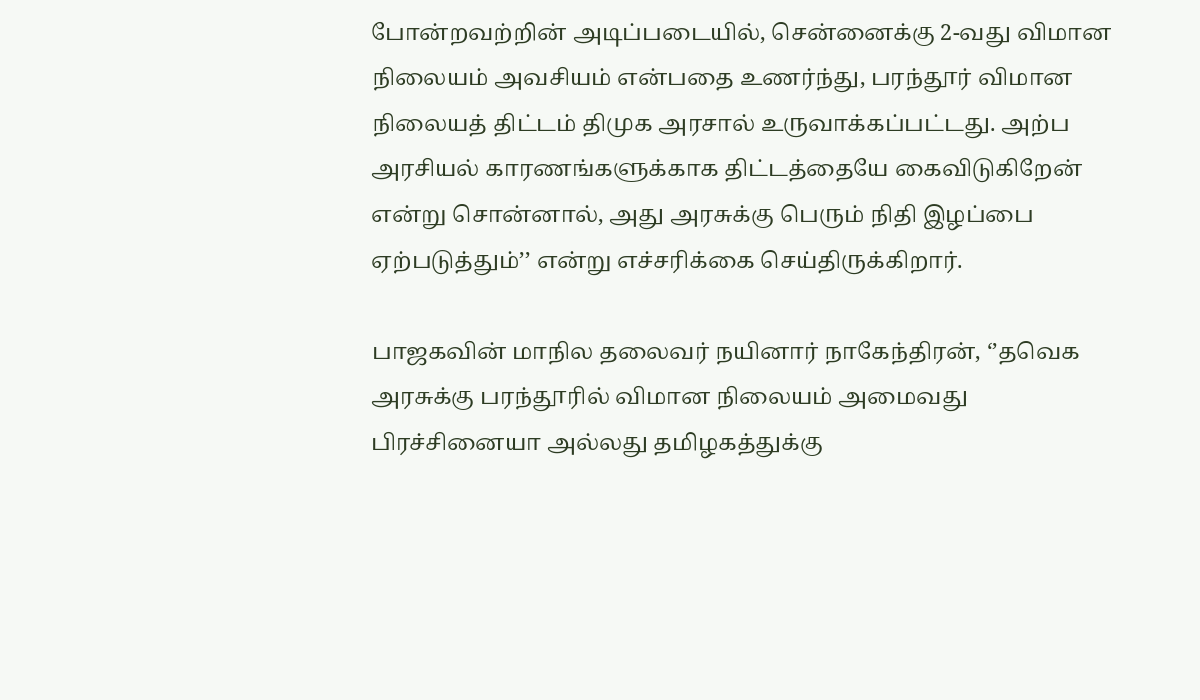போன்றவற்றின் அடிப்படையில், சென்னைக்கு 2-வது விமான நிலையம் அவசியம் என்பதை உணர்ந்து, பரந்தூர் விமான நிலையத் திட்டம் திமுக அரசால் உருவாக்கப்பட்டது. அற்ப அரசியல் காரணங்களுக்காக திட்டத்தையே கைவிடுகிறேன் என்று சொன்னால், அது அரசுக்கு பெரும் நிதி இழப்பை ஏற்படுத்தும்’’ என்று எச்சரிக்கை செய்திருக்கிறார்.

பாஜகவின் மாநில தலைவர் நயினார் நாகேந்திரன், ‘’தவெக அரசுக்கு பரந்தூரில் விமான நிலையம் அமைவது பிரச்சினையா அல்லது தமிழகத்துக்கு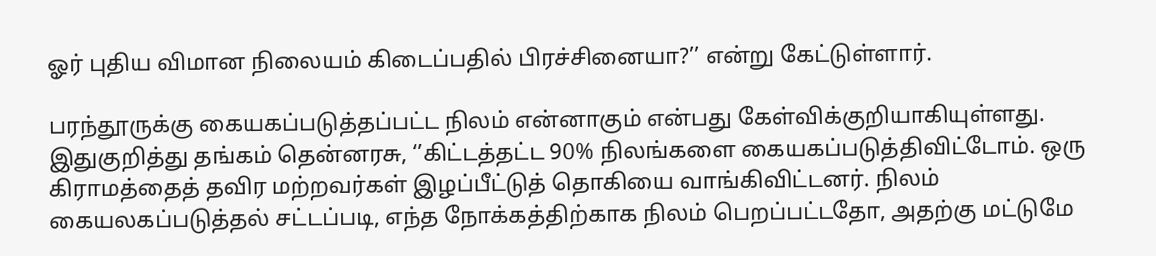ஓர் புதிய விமான நிலையம் கிடைப்பதில் பிரச்சினையா?’’ என்று கேட்டுள்ளார்.

பரந்தூருக்கு கையகப்படுத்தப்பட்ட நிலம் என்னாகும் என்பது கேள்விக்குறியாகியுள்ளது. இதுகுறித்து தங்கம் தென்னரசு, ‘’கிட்டத்தட்ட 90% நிலங்களை கையகப்படுத்திவிட்டோம். ஒரு கிராமத்தைத் தவிர மற்றவர்கள் இழப்பீட்டுத் தொகியை வாங்கிவிட்டனர். நிலம் கையலகப்படுத்தல் சட்டப்படி, எந்த நோக்கத்திற்காக நிலம் பெறப்பட்டதோ, அதற்கு மட்டுமே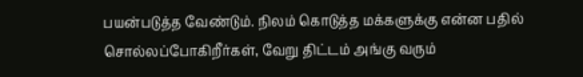பயன்படுத்த வேண்டும். நிலம் கொடுத்த மக்களுக்கு என்ன பதில் சொல்லப்போகிறீர்கள், வேறு திட்டம் அங்கு வரும்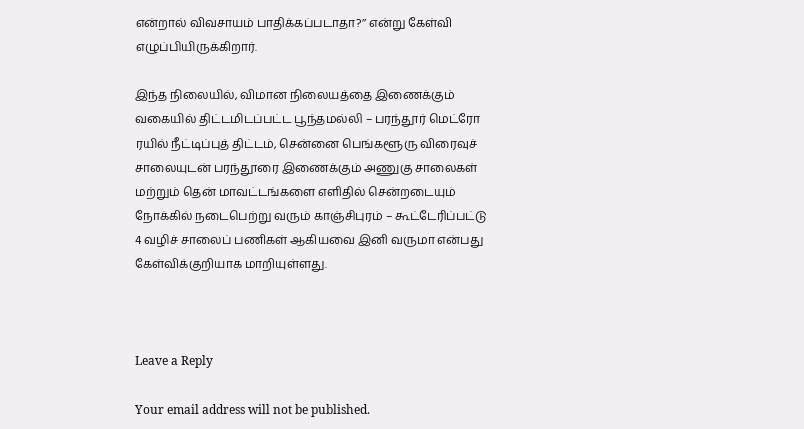என்றால் விவசாயம் பாதிக்கப்படாதா?’’ என்று கேள்வி எழுப்பியிருக்கிறார்.

இந்த நிலையில், விமான நிலையத்தை இணைக்கும் வகையில் திட்டமிடப்பட்ட பூந்தமல்லி – பரந்தூர் மெட்ரோ ரயில் நீட்டிப்புத் திட்டம், சென்னை பெங்களூரு விரைவுச் சாலையுடன் பரந்தூரை இணைக்கும் அணுகு சாலைகள் மற்றும் தென் மாவட்டங்களை எளிதில் சென்றடையும் நோக்கில் நடைபெற்று வரும் காஞ்சிபுரம் – கூட்டேரிப்பட்டு 4 வழிச் சாலைப் பணிகள் ஆகியவை இனி வருமா என்பது கேள்விக்குறியாக மாறியுள்ளது.



Leave a Reply

Your email address will not be published.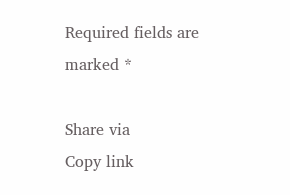Required fields are marked *

Share via
Copy link